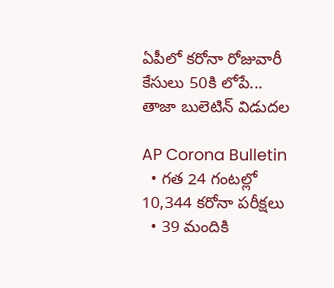ఏపీలో కరోనా రోజువారీ కేసులు 50కి లోపే... తాజా బులెటిన్ విడుదల

AP Corona Bulletin
  • గత 24 గంటల్లో 10,344 కరోనా పరీక్షలు
  • 39 మందికి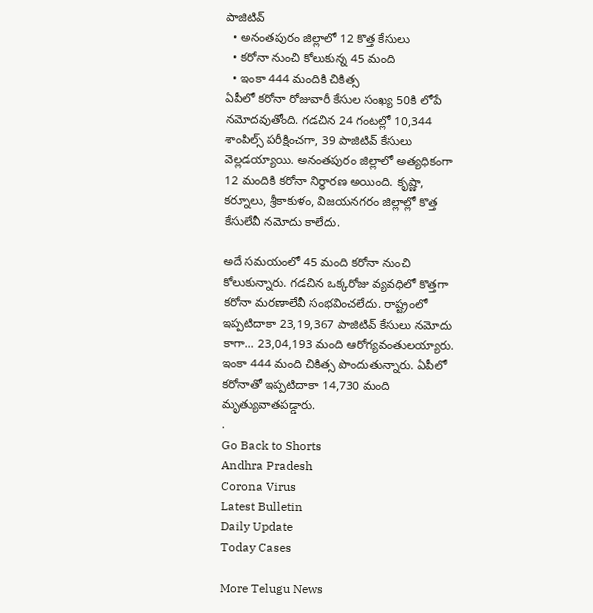పాజిటివ్
  • అనంతపురం జిల్లాలో 12 కొత్త కేసులు
  • కరోనా నుంచి కోలుకున్న 45 మంది
  • ఇంకా 444 మందికి చికిత్స
ఏపీలో కరోనా రోజువారీ కేసుల సంఖ్య 50కి లోపే నమోదవుతోంది. గడచిన 24 గంటల్లో 10,344 శాంపిల్స్ పరీక్షించగా, 39 పాజిటివ్ కేసులు వెల్లడయ్యాయి. అనంతపురం జిల్లాలో అత్యధికంగా 12 మందికి కరోనా నిర్ధారణ అయింది. కృష్ణా, కర్నూలు, శ్రీకాకుళం, విజయనగరం జిల్లాల్లో కొత్త కేసులేవీ నమోదు కాలేదు.

అదే సమయంలో 45 మంది కరోనా నుంచి కోలుకున్నారు. గడచిన ఒక్కరోజు వ్యవధిలో కొత్తగా కరోనా మరణాలేవీ సంభవించలేదు. రాష్ట్రంలో ఇప్పటిదాకా 23,19,367 పాజిటివ్ కేసులు నమోదు కాగా... 23,04,193 మంది ఆరోగ్యవంతులయ్యారు. ఇంకా 444 మంది చికిత్స పొందుతున్నారు. ఏపీలో కరోనాతో ఇప్పటిదాకా 14,730 మంది మృత్యువాతపడ్డారు.
.
Go Back to Shorts
Andhra Pradesh
Corona Virus
Latest Bulletin
Daily Update
Today Cases

More Telugu News